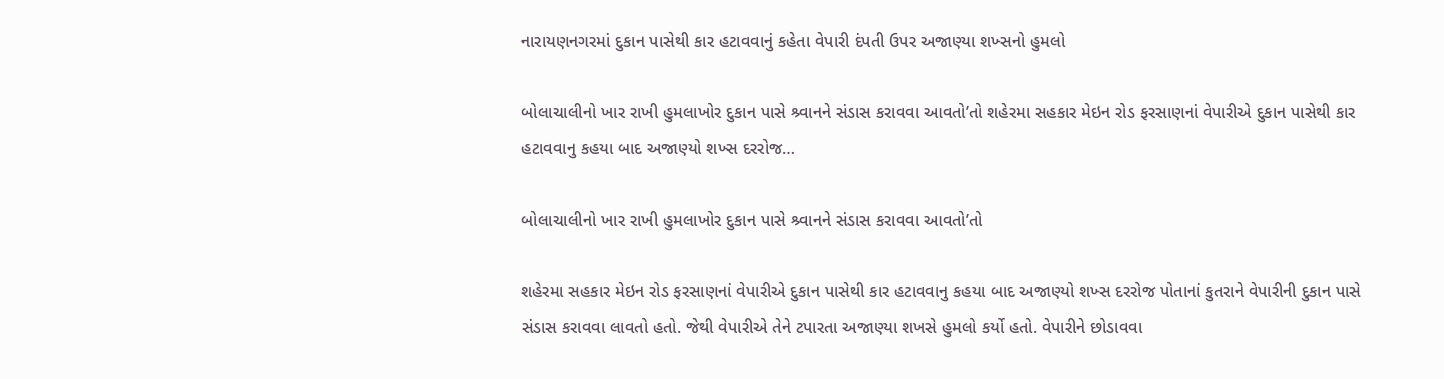નારાયણનગરમાં દુકાન પાસેથી કાર હટાવવાનું કહેતા વેપારી દંપતી ઉપર અજાણ્યા શખ્સનો હુમલો

બોલાચાલીનો ખાર રાખી હુમલાખોર દુકાન પાસે શ્ર્વાનને સંડાસ કરાવવા આવતો’તો શહેરમા સહકાર મેઇન રોડ ફરસાણનાં વેપારીએ દુકાન પાસેથી કાર હટાવવાનુ કહયા બાદ અજાણ્યો શખ્સ દરરોજ…

બોલાચાલીનો ખાર રાખી હુમલાખોર દુકાન પાસે શ્ર્વાનને સંડાસ કરાવવા આવતો’તો

શહેરમા સહકાર મેઇન રોડ ફરસાણનાં વેપારીએ દુકાન પાસેથી કાર હટાવવાનુ કહયા બાદ અજાણ્યો શખ્સ દરરોજ પોતાનાં કુતરાને વેપારીની દુકાન પાસે સંડાસ કરાવવા લાવતો હતો. જેથી વેપારીએ તેને ટપારતા અજાણ્યા શખસે હુમલો કર્યો હતો. વેપારીને છોડાવવા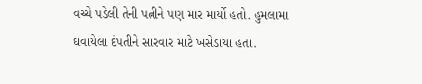વચ્ચે પડેલી તેની પત્નીને પણ માર માર્યો હતો. હુમલામા ઘવાયેલા દંપતીને સારવાર માટે ખસેડાયા હતા.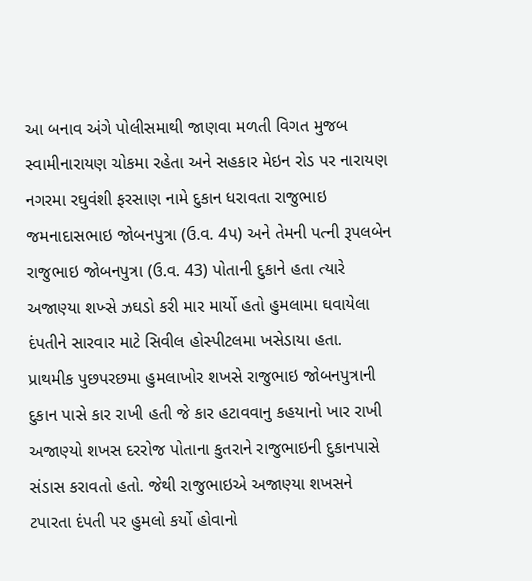આ બનાવ અંગે પોલીસમાથી જાણવા મળતી વિગત મુજબ સ્વામીનારાયણ ચોકમા રહેતા અને સહકાર મેઇન રોડ પર નારાયણ નગરમા રઘુવંશી ફરસાણ નામે દુકાન ધરાવતા રાજુભાઇ જમનાદાસભાઇ જોબનપુત્રા (ઉ.વ. 4પ) અને તેમની પત્ની રૂપલબેન રાજુભાઇ જોબનપુત્રા (ઉ.વ. 43) પોતાની દુકાને હતા ત્યારે અજાણ્યા શખ્સે ઝઘડો કરી માર માર્યો હતો હુમલામા ઘવાયેલા દંપતીને સારવાર માટે સિવીલ હોસ્પીટલમા ખસેડાયા હતા.
પ્રાથમીક પુછપરછમા હુમલાખોર શખસે રાજુભાઇ જોબનપુત્રાની દુકાન પાસે કાર રાખી હતી જે કાર હટાવવાનુ કહયાનો ખાર રાખી અજાણ્યો શખસ દરરોજ પોતાના કુતરાને રાજુભાઇની દુકાનપાસે સંડાસ કરાવતો હતો. જેથી રાજુભાઇએ અજાણ્યા શખસને ટપારતા દંપતી પર હુમલો કર્યો હોવાનો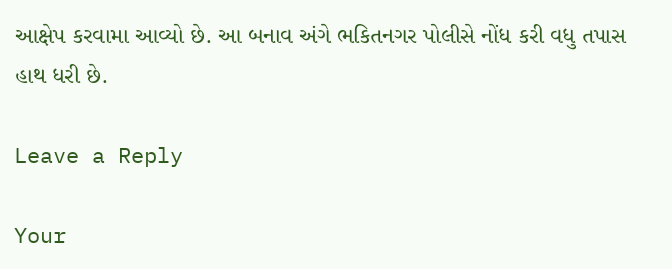આક્ષેપ કરવામા આવ્યો છે. આ બનાવ અંગે ભકિતનગર પોલીસે નોંધ કરી વધુ તપાસ હાથ ધરી છે.

Leave a Reply

Your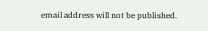email address will not be published.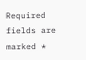Required fields are marked *